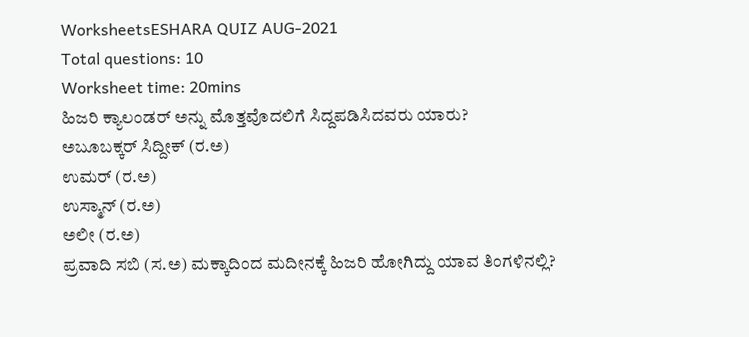WorksheetsESHARA QUIZ AUG-2021
Total questions: 10
Worksheet time: 20mins
ಹಿಜರಿ ಕ್ಯಾಲಂಡರ್ ಅನ್ನು ಮೊತ್ತವೊದಲಿಗೆ ಸಿದ್ದಪಡಿಸಿದವರು ಯಾರು?
ಅಬೂಬಕ್ಕರ್ ಸಿದ್ದೀಕ್ (ರ.ಅ)
ಉಮರ್ (ರ.ಅ)
ಉಸ್ಮಾನ್ (ರ.ಅ)
ಅಲೀ (ರ.ಅ)
ಪ್ರವಾದಿ ಸಬಿ (ಸ.ಅ) ಮಕ್ಕಾದಿಂದ ಮದೀನಕ್ಕೆ ಹಿಜರಿ ಹೋಗಿದ್ದು ಯಾವ ತಿಂಗಳಿನಲ್ಲಿ?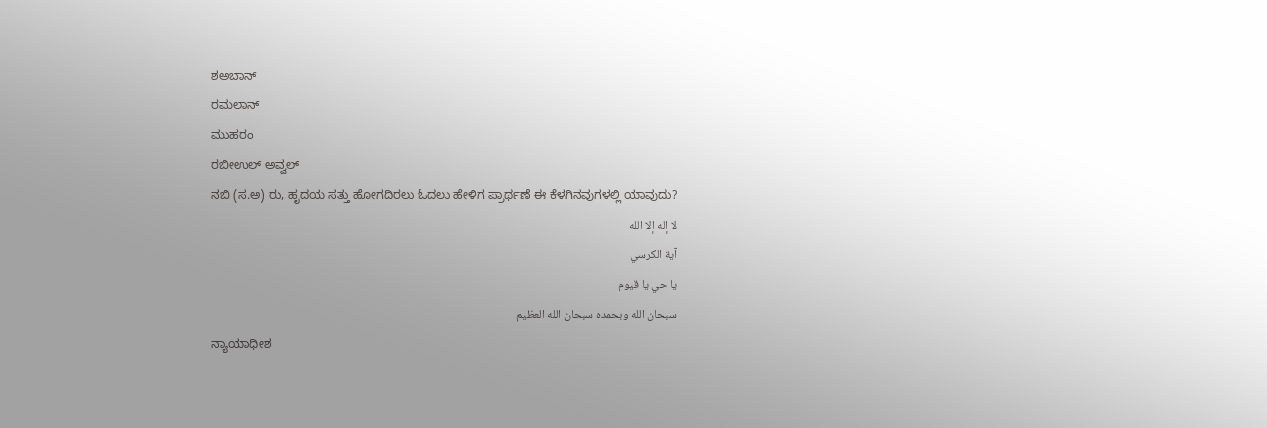ಶಅಬಾನ್
ರಮಲಾನ್
ಮುಹರಂ
ರಬೀಉಲ್ ಅವ್ವಲ್
ನಬಿ (ಸ.ಅ) ರು, ಹೃದಯ ಸತ್ತು ಹೋಗದಿರಲು ಓದಲು ಹೇಳಿಗ ಪ್ರಾರ್ಥಣೆ ಈ ಕೆಳಗಿನವುಗಳಲ್ಲಿ ಯಾವುದು?
لا إله إلا الله
آية الكرسي
يا حي يا قيوم
سبحان الله وبحمده سبحان الله العظيم
ನ್ಯಾಯಾಧೀಶ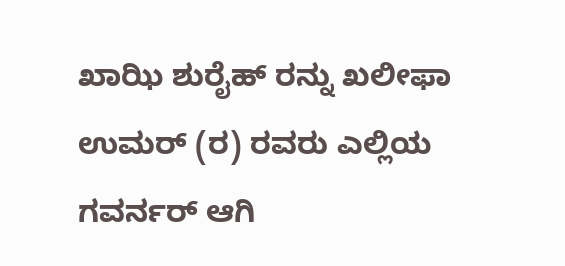ಖಾಝಿ ಶುರೈಹ್ ರನ್ನು ಖಲೀಫಾ ಉಮರ್ (ರ) ರವರು ಎಲ್ಲಿಯ ಗವರ್ನರ್ ಆಗಿ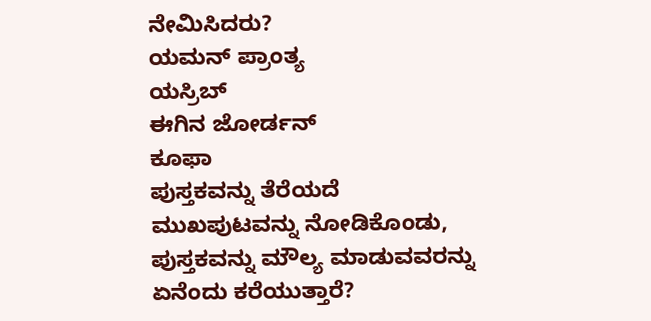ನೇಮಿಸಿದರು?
ಯಮನ್ ಪ್ರಾಂತ್ಯ
ಯಸ್ರಿಬ್
ಈಗಿನ ಜೋರ್ಡನ್
ಕೂಫಾ
ಪುಸ್ತಕವನ್ನು ತೆರೆಯದೆ ಮುಖಪುಟವನ್ನು ನೋಡಿಕೊಂಡು, ಪುಸ್ತಕವನ್ನು ಮೌಲ್ಯ ಮಾಡುವವರನ್ನು ಏನೆಂದು ಕರೆಯುತ್ತಾರೆ?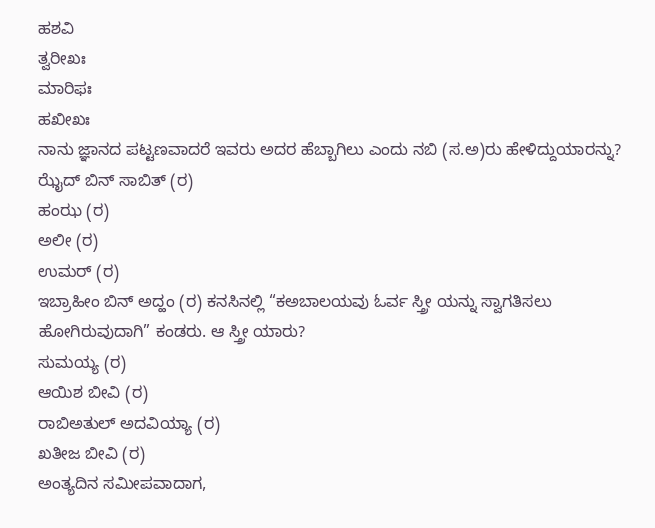ಹಶವಿ
ತ್ವರೀಖಃ
ಮಾರಿಫಃ
ಹಖೀಖಃ
ನಾನು ಜ್ಞಾನದ ಪಟ್ಟಣವಾದರೆ ಇವರು ಅದರ ಹೆಬ್ಬಾಗಿಲು ಎಂದು ನಬಿ (ಸ.ಅ)ರು ಹೇಳಿದ್ದುಯಾರನ್ನು?
ಝೈದ್ ಬಿನ್ ಸಾಬಿತ್ (ರ)
ಹಂಝ (ರ)
ಅಲೀ (ರ)
ಉಮರ್ (ರ)
ಇಬ್ರಾಹೀಂ ಬಿನ್ ಅದ್ಹಂ (ರ) ಕನಸಿನಲ್ಲಿ “ಕಅಬಾಲಯವು ಓರ್ವ ಸ್ತ್ರೀ ಯನ್ನು ಸ್ವಾಗತಿಸಲು ಹೋಗಿರುವುದಾಗಿ” ಕಂಡರು. ಆ ಸ್ತ್ರೀ ಯಾರು?
ಸುಮಯ್ಯ (ರ)
ಆಯಿಶ ಬೀವಿ (ರ)
ರಾಬಿಅತುಲ್ ಅದವಿಯ್ಯಾ (ರ)
ಖತೀಜ ಬೀವಿ (ರ)
ಅಂತ್ಯದಿನ ಸಮೀಪವಾದಾಗ,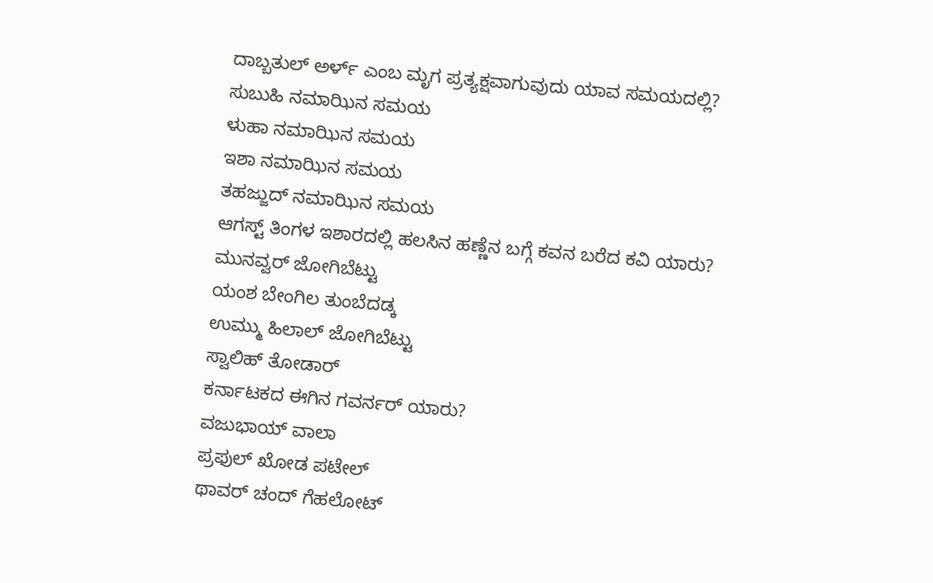ದಾಬ್ಬತುಲ್ ಅರ್ಳ್ ಎಂಬ ಮೃಗ ಪ್ರತ್ಯಕ್ಷವಾಗುವುದು ಯಾವ ಸಮಯದಲ್ಲಿ?
ಸುಬುಹಿ ನಮಾಝಿನ ಸಮಯ
ಳುಹಾ ನಮಾಝಿನ ಸಮಯ
ಇಶಾ ನಮಾಝಿನ ಸಮಯ
ತಹಜ್ಜುದ್ ನಮಾಝಿನ ಸಮಯ
ಆಗಸ್ಟ್ ತಿಂಗಳ ಇಶಾರದಲ್ಲಿ ಹಲಸಿನ ಹಣ್ಣೆನ ಬಗ್ಗೆ ಕವನ ಬರೆದ ಕವಿ ಯಾರು?
ಮುನವ್ವರ್ ಜೋಗಿಬೆಟ್ಟು
ಯಂಶ ಬೇಂಗಿಲ ತುಂಬೆದಡ್ಕ
ಉಮ್ಮು ಹಿಲಾಲ್ ಜೋಗಿಬೆಟ್ಟು
ಸ್ವಾಲಿಹ್ ತೋಡಾರ್
ಕರ್ನಾಟಕದ ಈಗಿನ ಗವರ್ನರ್ ಯಾರು?
ವಜುಭಾಯ್ ವಾಲಾ
ಪ್ರಫುಲ್ ಖೋಡ ಪಟೇಲ್
ಥಾವರ್ ಚಂದ್ ಗೆಹಲೋಟ್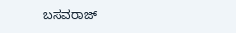ಬಸವರಾಜ್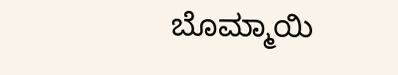ಬೊಮ್ಮಾಯಿ